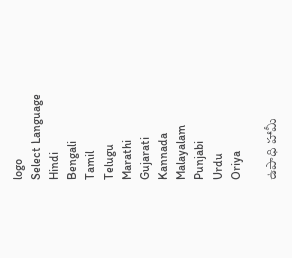logo
Select Language
Hindi
Bengali
Tamil
Telugu
Marathi
Gujarati
Kannada
Malayalam
Punjabi
Urdu
Oriya

ఉపాధి హామీ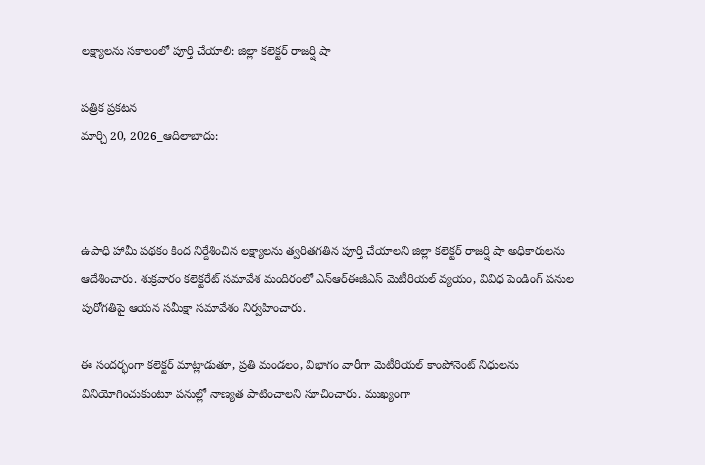లక్ష్యాలను సకాలంలో పూర్తి చేయాలి: జిల్లా కలెక్టర్ రాజర్షి షా

పత్రిక ప్రకటన
మార్చి 20, 2026_ఆదిలాబాదు:



ఉపాధి హామీ పథకం కింద నిర్దేశించిన లక్ష్యాలను త్వరితగతిన పూర్తి చేయాలని జిల్లా కలెక్టర్ రాజర్షి షా అధికారులను ఆదేశించారు. శుక్రవారం కలెక్టరేట్ సమావేశ మందిరంలో ఎన్ఆర్ఈజీఎస్ మెటీరియల్ వ్యయం, వివిధ పెండింగ్ పనుల పురోగతిపై ఆయన సమీక్షా సమావేశం నిర్వహించారు.

ఈ సందర్భంగా కలెక్టర్ మాట్లాడుతూ, ప్రతి మండలం, విభాగం వారీగా మెటీరియల్ కాంపోనెంట్ నిధులను వినియోగించుకుంటూ పనుల్లో నాణ్యత పాటించాలని సూచించారు. ముఖ్యంగా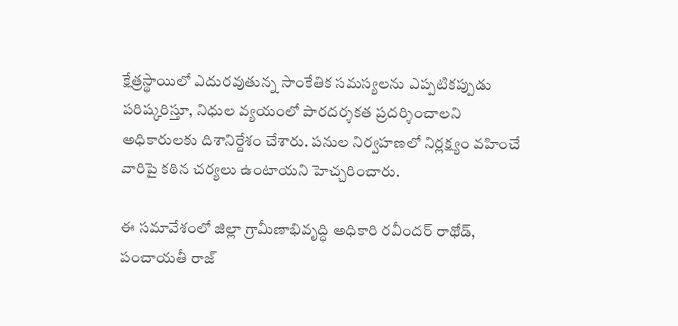క్షేత్రస్థాయిలో ఎదురవుతున్న సాంకేతిక సమస్యలను ఎప్పటికప్పుడు పరిష్కరిస్తూ, నిధుల వ్యయంలో పారదర్శకత ప్రదర్శించాలని అధికారులకు దిశానిర్దేశం చేశారు. పనుల నిర్వహణలో నిర్లక్ష్యం వహించే వారిపై కఠిన చర్యలు ఉంటాయని హెచ్చరించారు.

ఈ సమావేశంలో జిల్లా గ్రామీణాభివృద్ధి అధికారి రవీందర్ రాథోడ్, పంచాయతీ రాజ్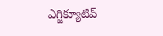ఎగ్జిక్యూటివ్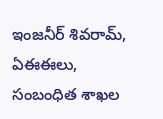ఇంజనీర్ శివరామ్, ఏఈఈలు, సంబంధిత శాఖల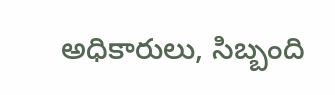అధికారులు, సిబ్బంది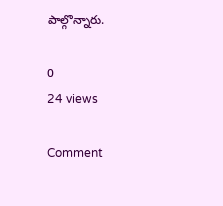పాల్గొన్నారు.

0
24 views

Comment